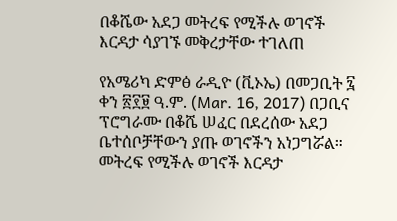በቆሼው አደጋ መትረፍ የሚችሉ ወገኖች እርዳታ ሳያገኙ መቅረታቸው ተገለጠ

የአሜሪካ ድምፅ ራዲዮ (ቪኦኤ) በመጋቢት ፯ ቀን ፳፻፱ ዓ.ም. (Mar. 16, 2017) በጋቢና ፕሮግራሙ በቆሼ ሠፈር በደረሰው አደጋ ቤተሰቦቻቸውን ያጡ ወገኖችን አነጋግሯል። መትረፍ የሚችሉ ወገኖች እርዳታ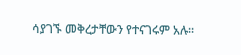ሳያገኙ መቅረታቸውን የተናገሩም አሉ።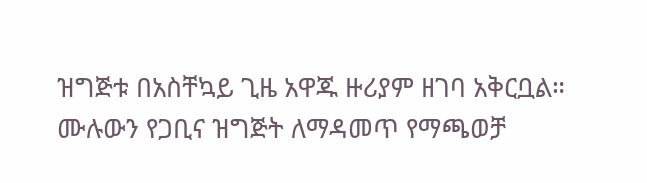ዝግጅቱ በአስቸኳይ ጊዜ አዋጁ ዙሪያም ዘገባ አቅርቧል።
ሙሉውን የጋቢና ዝግጅት ለማዳመጥ የማጫወቻ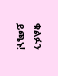ቁልፉን ይጫኑ!